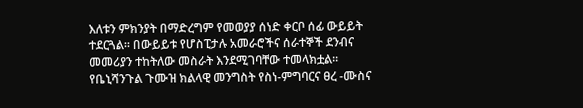እለቱን ምክንያት በማድረግም የመወያያ ሰነድ ቀርቦ ሰፊ ውይይት ተደርጓል፡፡ በውይይቱ የሆስፒታሉ አመራሮችና ሰራተኞች ደንብና መመሪያን ተከትለው መስራት እንደሚገባቸው ተመላክቷል፡፡
የቤኒሻንጉል ጉሙዝ ክልላዊ መንግስት የስነ-ምግባርና ፀረ -ሙስና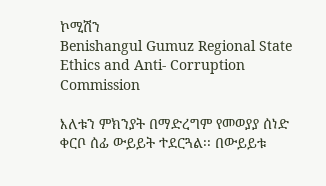ኮሚሽን
Benishangul Gumuz Regional State Ethics and Anti- Corruption Commission

እለቱን ምክንያት በማድረግም የመወያያ ሰነድ ቀርቦ ሰፊ ውይይት ተደርጓል፡፡ በውይይቱ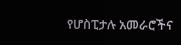የሆስፒታሉ አመራሮችና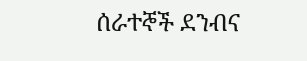ሰራተኞች ደንብና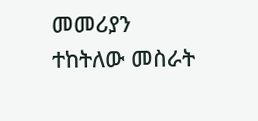መመሪያን ተከትለው መስራት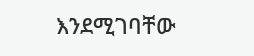እንደሚገባቸው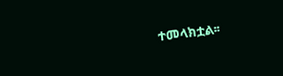ተመላክቷል፡፡